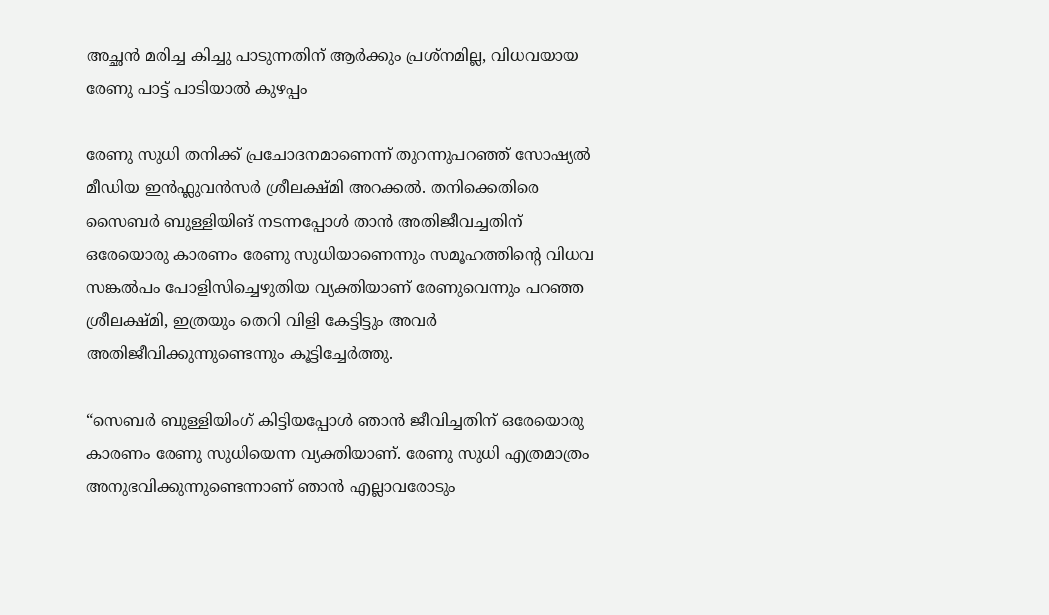അച്ഛൻ മരിച്ച കിച്ചു പാടുന്നതിന് ആർക്കും പ്രശ്നമില്ല, വിധവയായ രേണു പാട്ട് പാടിയാൽ കുഴപ്പം

രേണു സുധി തനിക്ക് പ്രചോദനമാണെന്ന് തുറന്നുപറഞ്ഞ് സോഷ്യൽ മീഡിയ ഇൻഫ്ലുവൻസർ ശ്രീലക്ഷ്മി അറക്കൽ. തനിക്കെതിരെ സൈബർ ബുള്ളിയിങ് നടന്നപ്പോൾ താൻ അതിജീവച്ചതിന് ഒരേയൊരു കാരണം രേണു സുധിയാണെന്നും സമൂഹത്തിന്റെ വിധവ സങ്കൽപം പോളിസിച്ചെഴുതിയ വ്യക്തിയാണ് രേണുവെന്നും പറഞ്ഞ ശ്രീലക്ഷ്മി, ഇത്രയും തെറി വിളി കേട്ടിട്ടും അവർ അതിജീവിക്കുന്നുണ്ടെന്നും കൂട്ടിച്ചേർത്തു.

“സെബർ ബുള്ളിയിംഗ് കിട്ടിയപ്പോൾ ഞാൻ ജീവിച്ചതിന് ഒരേയൊരു കാരണം രേണു സുധിയെന്ന വ്യക്തിയാണ്. രേണു സുധി എത്രമാത്രം അനുഭവിക്കുന്നുണ്ടെന്നാണ് ഞാൻ എല്ലാവരോടും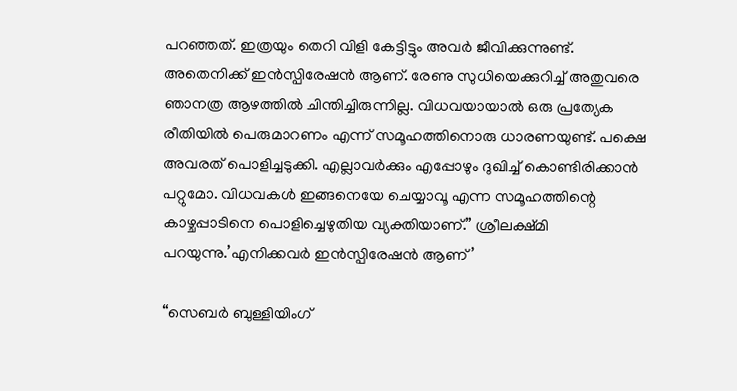പറഞ്ഞത്. ഇത്രയും തെറി വിളി കേട്ടിട്ടും അവർ ജീവിക്കുന്നുണ്ട്. അതെനിക്ക് ഇൻസ്പിരേഷൻ ആണ്. രേണു സുധിയെക്കുറിച്ച് അതുവരെ ഞാനത്ര ആഴത്തിൽ ചിന്തിച്ചിരുന്നില്ല. വിധവയായാൽ ഒരു പ്രത്യേക രീതിയിൽ പെരുമാറണം എന്ന് സമൂഹത്തിനൊരു ധാരണയുണ്ട്. പക്ഷെ അവരത് പൊളിച്ചടുക്കി. എല്ലാവർക്കും എപ്പോഴും ദുഖിച്ച് കൊണ്ടിരിക്കാൻ പറ്റുമോ. വിധവകൾ ഇങ്ങനെയേ ചെയ്യാവൂ എന്ന സമൂഹത്തിന്റെ കാഴ്ചപ്പാടിനെ പൊളിച്ചെഴുതിയ വ്യക്തിയാണ്.” ശ്രീലക്ഷ്മി പറയുന്നു.’എനിക്കവർ ഇൻസ്പിരേഷൻ ആണ്’

“സെബർ ബുള്ളിയിംഗ്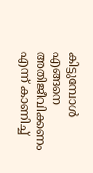കിട്ടുമ്പോൾ എങ്ങനെ അതിജീവിക്കണം എന്ന് കാണിച്ച്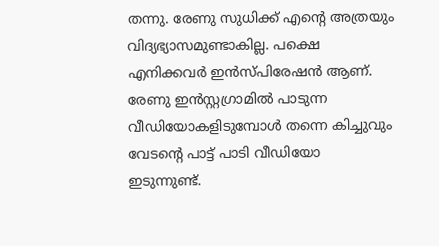തന്നു. രേണു സുധിക്ക് എന്റെ അത്രയും വിദ്യഭ്യാസമുണ്ടാകില്ല. പക്ഷെ എനിക്കവർ ഇൻസ്പിരേഷൻ ആണ്. രേണു ഇൻസ്റ്റഗ്രാമിൽ പാടുന്ന വീഡിയോകളിടുമ്പോൾ തന്നെ കിച്ചുവും വേടന്റെ പാട്ട് പാടി വീഡിയോ ഇടുന്നുണ്ട്.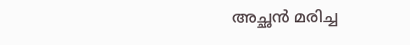അച്ഛൻ മരിച്ച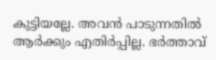കുട്ടിയല്ലേ. അവൻ പാടുന്നതിൽ ആർക്കും എതിർപ്പില്ല. ഭർത്താവ്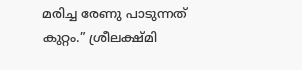മരിച്ച രേണു പാടുന്നത് കുറ്റം.” ശ്രീലക്ഷ്മി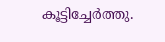കൂട്ടിച്ചേർത്തു.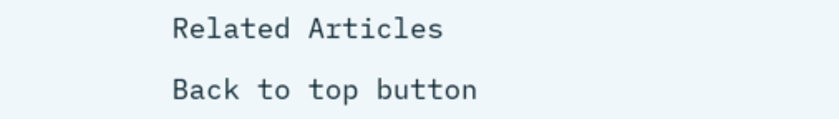Related Articles

Back to top button